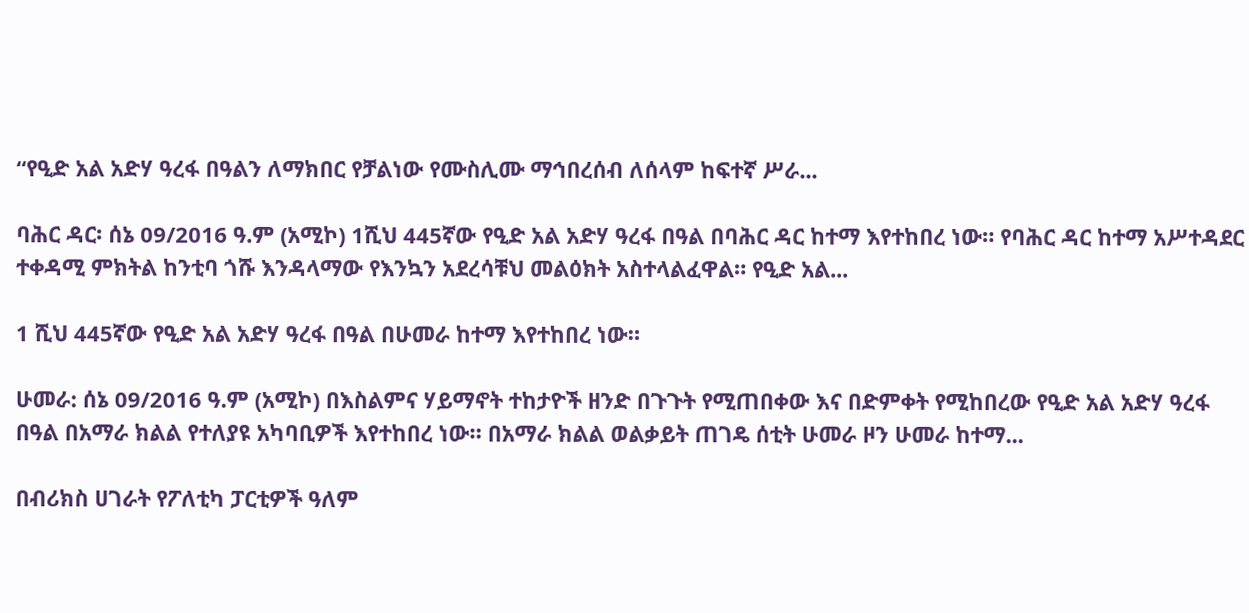“የዒድ አል አድሃ ዓረፋ በዓልን ለማክበር የቻልነው የሙስሊሙ ማኅበረሰብ ለሰላም ከፍተኛ ሥራ...

ባሕር ዳር፡ ሰኔ 09/2016 ዓ.ም (አሚኮ) 1ሺህ 445ኛው የዒድ አል አድሃ ዓረፋ በዓል በባሕር ዳር ከተማ እየተከበረ ነው። የባሕር ዳር ከተማ አሥተዳደር ተቀዳሚ ምክትል ከንቲባ ጎሹ እንዳላማው የእንኳን አደረሳቹህ መልዕክት አስተላልፈዋል። የዒድ አል...

1 ሺህ 445ኛው የዒድ አል አድሃ ዓረፋ በዓል በሁመራ ከተማ እየተከበረ ነው።

ሁመራ: ሰኔ 09/2016 ዓ.ም (አሚኮ) በእስልምና ሃይማኖት ተከታዮች ዘንድ በጉጉት የሚጠበቀው እና በድምቀት የሚከበረው የዒድ አል አድሃ ዓረፋ በዓል በአማራ ክልል የተለያዩ አካባቢዎች እየተከበረ ነው። በአማራ ክልል ወልቃይት ጠገዴ ሰቲት ሁመራ ዞን ሁመራ ከተማ...

በብሪክስ ሀገራት የፖለቲካ ፓርቲዎች ዓለም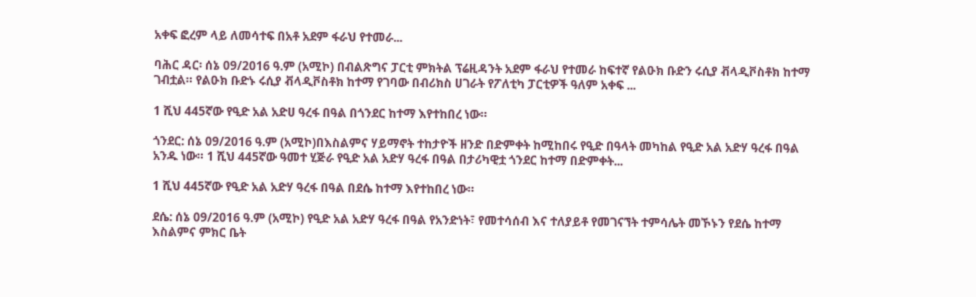አቀፍ ፎረም ላይ ለመሳተፍ በአቶ አደም ፋራህ የተመራ...

ባሕር ዳር፡ ሰኔ 09/2016 ዓ.ም (አሚኮ) በብልጽግና ፓርቲ ምክትል ፕሬዚዳንት አደም ፋራህ የተመራ ከፍተኛ የልዑክ ቡድን ሩሲያ ቭላዲቮስቶክ ከተማ ገብቷል። የልዑክ ቡድኑ ሩሲያ ቭላዲቮስቶክ ከተማ የገባው በብሪክስ ሀገራት የፖለቲካ ፓርቲዎች ዓለም አቀፍ ...

1 ሺህ 445ኛው የዒድ አል አድሀ ዓረፋ በዓል በጎንደር ከተማ እየተከበረ ነው።

ጎንደር: ሰኔ 09/2016 ዓ.ም (አሚኮ)በእስልምና ሃይማኖት ተከታዮች ዘንድ በድምቀት ከሚከበሩ የዒድ በዓላት መካከል የዒድ አል አድሃ ዓረፋ በዓል አንዱ ነው። 1 ሺህ 445ኛው ዓመተ ሂጅራ የዒድ አል አድሃ ዓረፋ በዓል በታሪካዊቷ ጎንደር ከተማ በድምቀት...

1 ሺህ 445ኛው የዒድ አል አድሃ ዓረፋ በዓል በደሴ ከተማ እየተከበረ ነው።

ደሴ: ሰኔ 09/2016 ዓ.ም (አሚኮ) የዒድ አል አድሃ ዓረፋ በዓል የአንድነት፣ የመተሳሰብ እና ተለያይቶ የመገናኘት ተምሳሌት መኾኑን የደሴ ከተማ እስልምና ምክር ቤት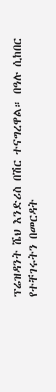ፕሬዝዳንት ሼህ እንድሪስ በሽር ተናግረዋል። በዓሉ ሲከበር የተቸገሩትን በመርዳት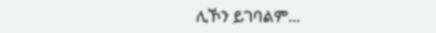ሊኾን ይገባልም...